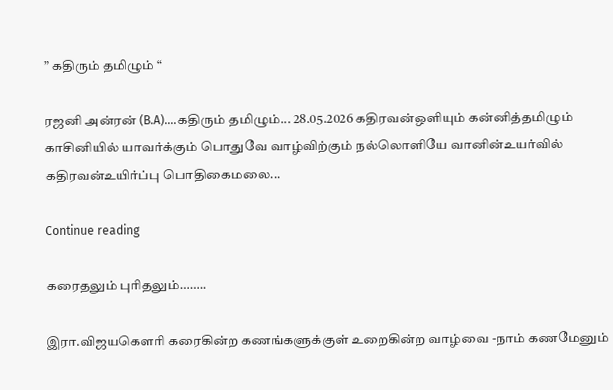” கதிரும் தமிழும் “

ரஜனி அன்ரன் (B.A)....கதிரும் தமிழும்... 28.05.2026 கதிரவன்ஒளியும் கன்னித்தமிழும் காசினியில் யாவர்க்கும் பொதுவே வாழ்விற்கும் நல்லொளியே வானின்உயர்வில் கதிரவன்உயிர்ப்பு பொதிகைமலை...

Continue reading

கரைதலும் புரிதலும்……..

இரா.விஜயகௌரி கரைகின்ற கணங்களுக்குள் உறைகின்ற வாழ்வை -நாம் கணமேனும்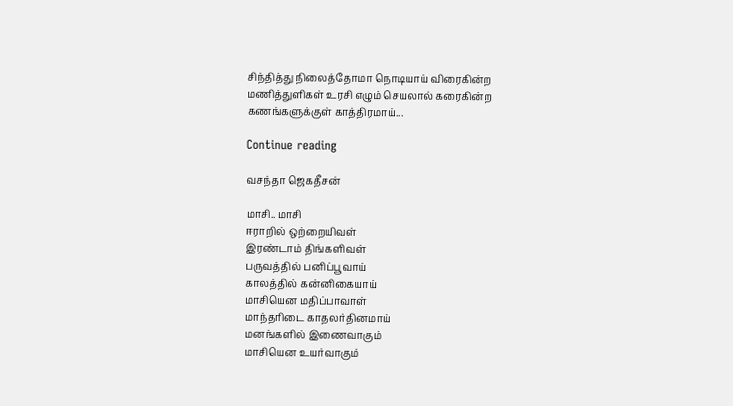சிந்தித்து நிலைத்தோமா நொடியாய் விரைகின்ற மணித்துளிகள் உரசி எழும் செயலால் கரைகின்ற கணங்களுக்குள் காத்திரமாய்...

Continue reading

வசந்தா ஜெகதீசன்

மாசி.. மாசி
ஈராறில் ஒற்றையிவள்
இரண்டாம் திங்களிவள்
பருவத்தில் பனிப்பூவாய்
காலத்தில் கன்னிகையாய்
மாசியென மதிப்பாவாள்
மாந்தரிடை காதலர்தினமாய்
மனங்களில் இணைவாகும்
மாசியென உயர்வாகும்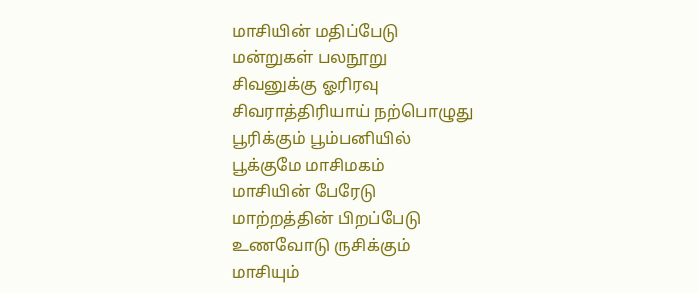மாசியின் மதிப்பேடு
மன்றுகள் பலநூறு
சிவனுக்கு ஓரிரவு
சிவராத்திரியாய் நற்பொழுது
பூரிக்கும் பூம்பனியில்
பூக்குமே மாசிமகம்
மாசியின் பேரேடு
மாற்றத்தின் பிறப்பேடு
உணவோடு ருசிக்கும்
மாசியும்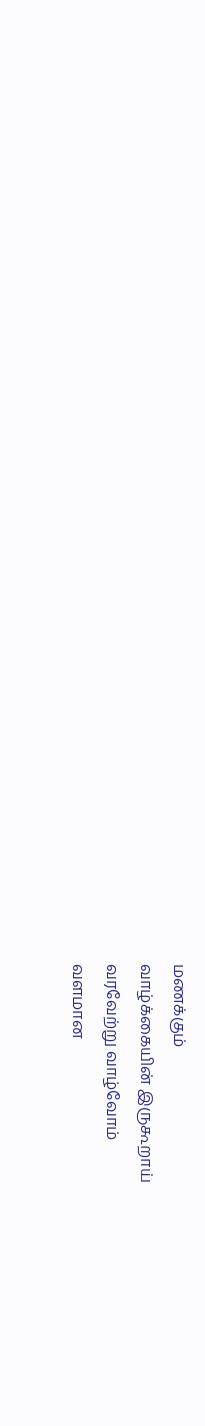மணக்கும்
வாழ்க்கையின் இருகூறாய்
வரவேற்று வாழ்வோம்
வளமான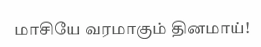மாசியே வரமாகும் தினமாய்!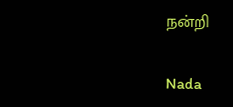நன்றி

Nada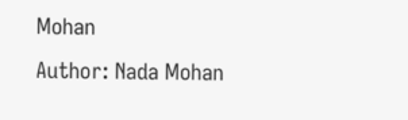Mohan
Author: Nada Mohan